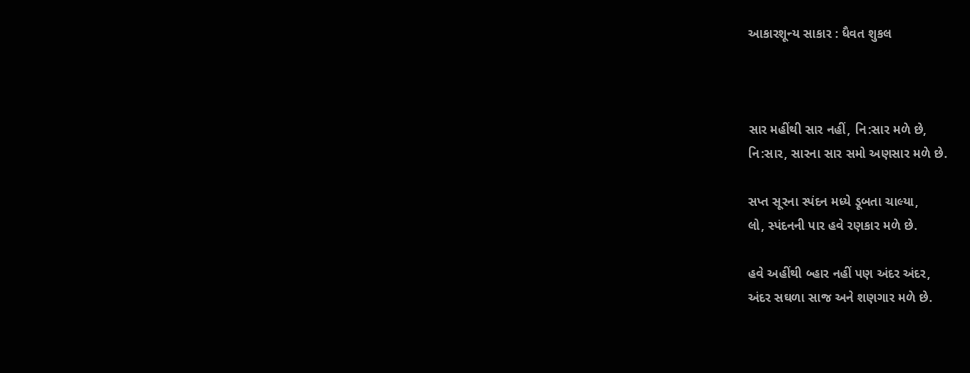આકારશૂન્ય સાકાર : ધૈવત શુકલ



સાર મહીંથી સાર નહીં, નિ:સાર મળે છે,
નિ:સાર, સારના સાર સમો અણસાર મળે છે.

સપ્ત સૂરના સ્પંદન મધ્યે ડૂબતા ચાલ્યા,
લો, સ્પંદનની પાર હવે રણકાર મળે છે.

હવે અહીંથી બ્હાર નહીં પણ અંદર અંદર,
અંદર સઘળા સાજ અને શણગાર મળે છે.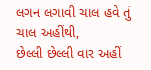લગન લગાવી ચાલ હવે તું ચાલ અહીંથી,
છેલ્લી છેલ્લી વાર અહીં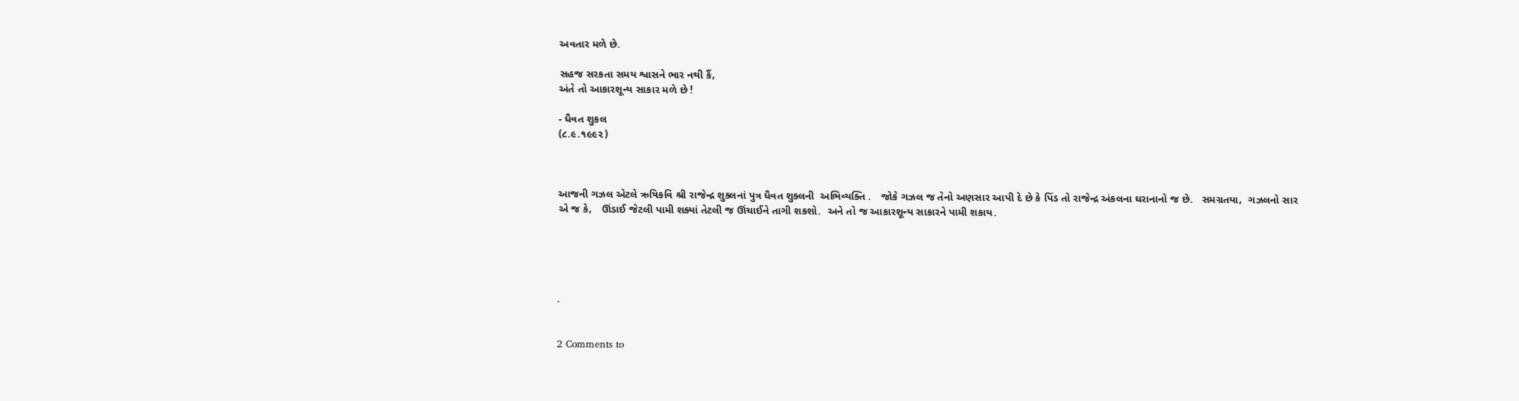અવતાર મળે છે.

સહજ સરકતા સમય શ્વાસને ભાર નથી કૈં,
અંતે તો આકારશૂન્ય સાકાર મળે છે !

- ધૈવત શુકલ
(૮.૯.૧૯૯૨)



આજની ગઝલ એટલે ઋષિકવિ શ્રી રાજેન્દ્ર શુક્લનાં પુત્ર ધૈવત શુક્લની  અભિવ્યક્તિ .   જોકે ગઝલ જ તેનો અણસાર આપી દે છે કે પિંડ તો રાજેન્દ્ર અંકલના ઘરાનાનો જ છે.   સમગ્રતયા,  ગઝલનો સાર એ જ કે,   ઊંડાઈ જેટલી પામી શક્યાં તેટલી જ ઊંચાઈને તાગી શકશો.  અને તો જ આકારશૂન્ય સાકારને પામી શકાય.





.


2 Comments to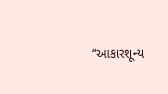“આકારશૂન્ય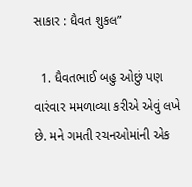સાકાર : ધૈવત શુકલ”

  1. ધૈવતભાઈ બહુ ઓછું પણ વારંવાર મમળાવ્યા કરીએ એવું લખે છે. મને ગમતી રચનઓમાંની એક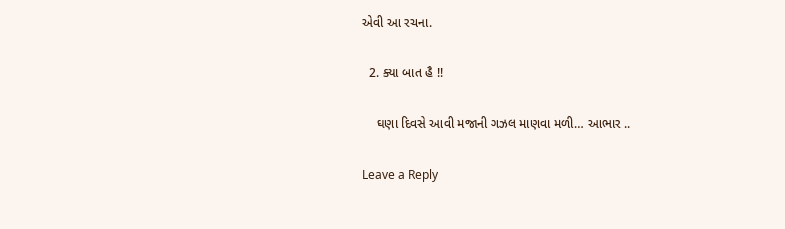એવી આ રચના.

  2. ક્યા બાત હૈ !!

    ઘણા દિવસે આવી મજાની ગઝલ માણવા મળી… આભાર ..

Leave a Reply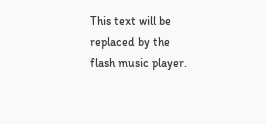This text will be replaced by the flash music player.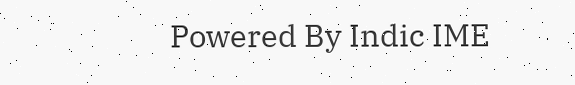Powered By Indic IME